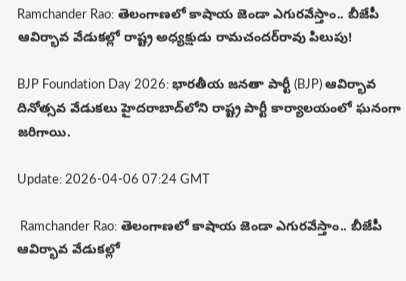Ramchander Rao: తెలంగాణలో కాషాయ జెండా ఎగురవేస్తాం.. బీజేపీ ఆవిర్భావ వేడుకల్లో రాష్ట్ర అధ్యక్షుడు రామచందర్‌రావు పిలుపు!

BJP Foundation Day 2026: భారతీయ జనతా పార్టీ (BJP) ఆవిర్భావ దినోత్సవ వేడుకలు హైదరాబాద్‌లోని రాష్ట్ర పార్టీ కార్యాలయంలో ఘనంగా జరిగాయి.

Update: 2026-04-06 07:24 GMT

 Ramchander Rao: తెలంగాణలో కాషాయ జెండా ఎగురవేస్తాం.. బీజేపీ ఆవిర్భావ వేడుకల్లో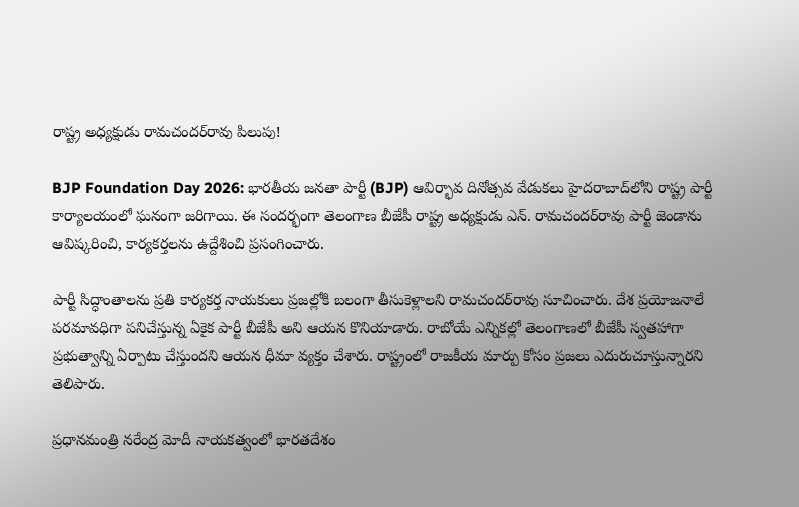రాష్ట్ర అధ్యక్షుడు రామచందర్‌రావు పిలుపు!

BJP Foundation Day 2026: భారతీయ జనతా పార్టీ (BJP) ఆవిర్భావ దినోత్సవ వేడుకలు హైదరాబాద్‌లోని రాష్ట్ర పార్టీ కార్యాలయంలో ఘనంగా జరిగాయి. ఈ సందర్భంగా తెలంగాణ బీజేపీ రాష్ట్ర అధ్యక్షుడు ఎన్. రామచందర్‌రావు పార్టీ జెండాను ఆవిష్కరించి, కార్యకర్తలను ఉద్దేశించి ప్రసంగించారు.

పార్టీ సిద్ధాంతాలను ప్రతి కార్యకర్త నాయకులు ప్రజల్లోకి బలంగా తీసుకెళ్లాలని రామచందర్‌రావు సూచించారు. దేశ ప్రయోజనాలే పరమావధిగా పనిచేస్తున్న ఏకైక పార్టీ బీజేపీ అని ఆయన కొనియాడారు. రాబోయే ఎన్నికల్లో తెలంగాణలో బీజేపీ స్వతహాగా ప్రభుత్వాన్ని ఏర్పాటు చేస్తుందని ఆయన ధీమా వ్యక్తం చేశారు. రాష్ట్రంలో రాజకీయ మార్పు కోసం ప్రజలు ఎదురుచూస్తున్నారని తెలిపారు.

ప్రధానమంత్రి నరేంద్ర మోదీ నాయకత్వంలో భారతదేశం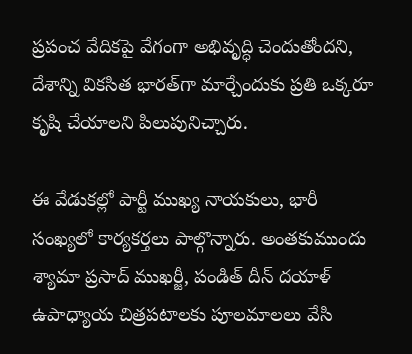ప్రపంచ వేదికపై వేగంగా అభివృద్ధి చెందుతోందని, దేశాన్ని వికసిత భారత్‌గా మార్చేందుకు ప్రతి ఒక్కరూ కృషి చేయాలని పిలుపునిచ్చారు.

ఈ వేడుకల్లో పార్టీ ముఖ్య నాయకులు, భారీ సంఖ్యలో కార్యకర్తలు పాల్గొన్నారు. అంతకుముందు శ్యామా ప్రసాద్ ముఖర్జీ, పండిత్ దీన్ దయాళ్ ఉపాధ్యాయ చిత్రపటాలకు పూలమాలలు వేసి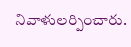నివాళులర్పించారు.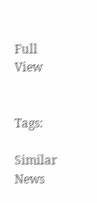Full View


Tags:

Similar News